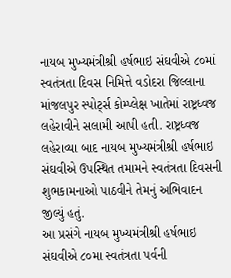નાયબ મુખ્યમંત્રીશ્રી હર્ષભાઇ સંઘવીએ ૮૦માં સ્વતંત્રતા દિવસ નિમિત્તે વડોદરા જિલ્લાના માંજલપુર સ્પોર્ટ્સ કોમ્પ્લેક્ષ ખાતેમાં રાષ્ટ્રધ્વજ લહેરાવીને સલામી આપી હતી. રાષ્ટ્રધ્વજ લહેરાવ્યા બાદ નાયબ મુખ્યમંત્રીશ્રી હર્ષભાઇ સંઘવીએ ઉપસ્થિત તમામને સ્વતંત્રતા દિવસની શુભકામનાઓ પાઠવીને તેમનું અભિવાદન જીલ્યું હતું.
આ પ્રસંગે નાયબ મુખ્યમંત્રીશ્રી હર્ષભાઇ સંઘવીએ ૮૦મા સ્વતંત્રતા પર્વની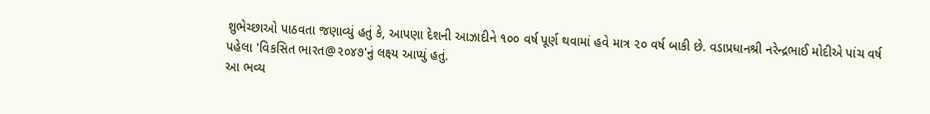શુભેચ્છાઓ પાઠવતા જણાવ્યું હતું કે, આપણા દેશની આઝાદીને ૧૦૦ વર્ષ પૂર્ણ થવામાં હવે માત્ર ૨૦ વર્ષ બાકી છે. વડાપ્રધાનશ્રી નરેન્દ્રભાઈ મોદીએ પાંચ વર્ષ પહેલા 'વિકસિત ભારત@૨૦૪૭'નું લક્ષ્ય આપ્યું હતું.
આ ભવ્ય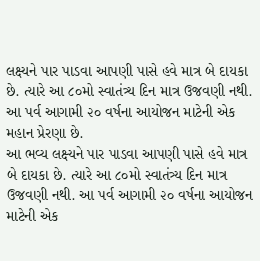લક્ષ્યને પાર પાડવા આપણી પાસે હવે માત્ર બે દાયકા છે. ત્યારે આ ૮૦મો સ્વાતંત્ર્ય દિન માત્ર ઉજવણી નથી. આ પર્વ આગામી ૨૦ વર્ષના આયોજન માટેની એક મહાન પ્રેરણા છે.
આ ભવ્ય લક્ષ્યને પાર પાડવા આપણી પાસે હવે માત્ર બે દાયકા છે. ત્યારે આ ૮૦મો સ્વાતંત્ર્ય દિન માત્ર ઉજવણી નથી. આ પર્વ આગામી ૨૦ વર્ષના આયોજન માટેની એક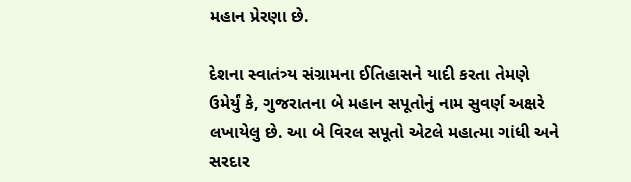મહાન પ્રેરણા છે.

દેશના સ્વાતંત્ર્ય સંગ્રામના ઈતિહાસને યાદી કરતા તેમણે ઉમેર્યું કે, ગુજરાતના બે મહાન સપૂતોનું નામ સુવર્ણ અક્ષરે લખાયેલુ છે. આ બે વિરલ સપૂતો એટલે મહાત્મા ગાંધી અને સરદાર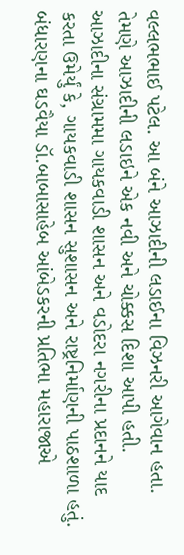વલ્લભભાઈ પટેલ. આ બંને આઝાદીની લડાઈના વિઝનરી આગેવાન હતા. તેમણે આઝાદીની લડાઇને એક નવી અને ચોક્કસ દિશા આપી હતી.
આઝાદીના સંગ્રામમા ગાયકવાડી શાસન અને વડોદરા નગરીના પ્રદાનને યાદ કરતા ઉમેર્યું કે, ગાયકવાડી શાસન સુશાસન અને રાષ્ટ્રનિર્માણની પાઠશાળા હતું. બંધારણના ઘડવૈયા ડૉ.બાબાસાહેબ આંબેડકરની પ્રતિભા મહારાજાએ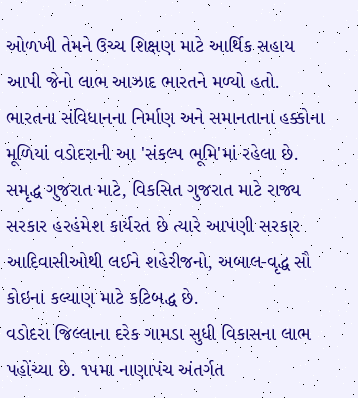ઓળખી તેમને ઉચ્ચ શિક્ષણ માટે આર્થિક સહાય આપી જેનો લાભ આઝાદ ભારતને મળ્યો હતો. ભારતના સંવિધાનના નિર્માણ અને સમાનતાના હક્કોના મૂળિયાં વડોદરાની આ 'સંકલ્પ ભૂમિ'માં રહેલા છે.
સમૃદ્ધ ગુજરાત માટે, વિકસિત ગુજરાત માટે રાજ્ય સરકાર હરહંમેશ કાર્યરત છે ત્યારે આપણી સરકાર આદિવાસીઓથી લઈને શહેરીજનો, અબાલ-વૃદ્ધ સૌ કોઇના કલ્યાણ માટે કટિબદ્ધ છે.
વડોદરા જિલ્લાના દરેક ગામડા સુધી વિકાસના લાભ પહોંચ્યા છે. ૧૫મા નાણાપંચ અંતર્ગત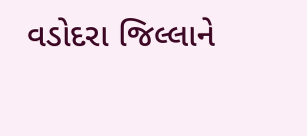વડોદરા જિલ્લાને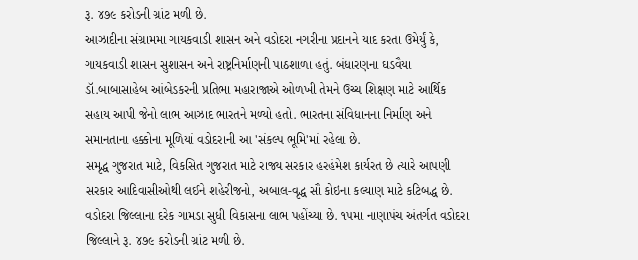રૂ. ૪૭૯ કરોડની ગ્રાંટ મળી છે.
આઝાદીના સંગ્રામમા ગાયકવાડી શાસન અને વડોદરા નગરીના પ્રદાનને યાદ કરતા ઉમેર્યું કે, ગાયકવાડી શાસન સુશાસન અને રાષ્ટ્રનિર્માણની પાઠશાળા હતું. બંધારણના ઘડવૈયા ડૉ.બાબાસાહેબ આંબેડકરની પ્રતિભા મહારાજાએ ઓળખી તેમને ઉચ્ચ શિક્ષણ માટે આર્થિક સહાય આપી જેનો લાભ આઝાદ ભારતને મળ્યો હતો. ભારતના સંવિધાનના નિર્માણ અને સમાનતાના હક્કોના મૂળિયાં વડોદરાની આ 'સંકલ્પ ભૂમિ'માં રહેલા છે.
સમૃદ્ધ ગુજરાત માટે, વિકસિત ગુજરાત માટે રાજ્ય સરકાર હરહંમેશ કાર્યરત છે ત્યારે આપણી સરકાર આદિવાસીઓથી લઈને શહેરીજનો, અબાલ-વૃદ્ધ સૌ કોઇના કલ્યાણ માટે કટિબદ્ધ છે.
વડોદરા જિલ્લાના દરેક ગામડા સુધી વિકાસના લાભ પહોંચ્યા છે. ૧૫મા નાણાપંચ અંતર્ગત વડોદરા જિલ્લાને રૂ. ૪૭૯ કરોડની ગ્રાંટ મળી છે.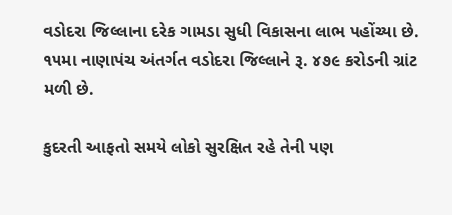વડોદરા જિલ્લાના દરેક ગામડા સુધી વિકાસના લાભ પહોંચ્યા છે. ૧૫મા નાણાપંચ અંતર્ગત વડોદરા જિલ્લાને રૂ. ૪૭૯ કરોડની ગ્રાંટ મળી છે.

કુદરતી આફતો સમયે લોકો સુરક્ષિત રહે તેની પણ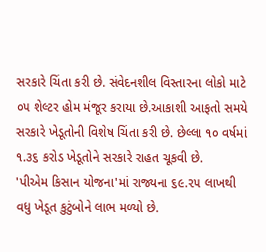સરકારે ચિંતા કરી છે. સંવેદનશીલ વિસ્તારના લોકો માટે ૦૫ શેલ્ટર હોમ મંજૂર કરાયા છે.આકાશી આફતો સમયે સરકારે ખેડૂતોની વિશેષ ચિંતા કરી છે. છેલ્લા ૧૦ વર્ષમાં ૧.૩૬ કરોડ ખેડૂતોને સરકારે રાહત ચૂકવી છે.
'પીએમ કિસાન યોજના'માં રાજ્યના ૬૯.૨૫ લાખથી વધુ ખેડૂત કુટુંબોને લાભ મળ્યો છે.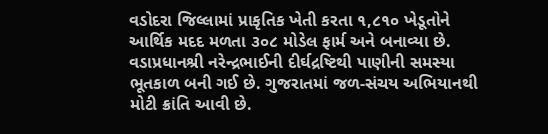વડોદરા જિલ્લામાં પ્રાકૃતિક ખેતી કરતા ૧,૮૧૦ ખેડૂતોને આર્થિક મદદ મળતા ૩૦૮ મોડેલ ફાર્મ અને બનાવ્યા છે.
વડાપ્રધાનશ્રી નરેન્દ્રભાઈની દીર્ઘદ્રષ્ટિથી પાણીની સમસ્યા ભૂતકાળ બની ગઈ છે. ગુજરાતમાં જળ-સંચય અભિયાનથી મોટી ક્રાંતિ આવી છે.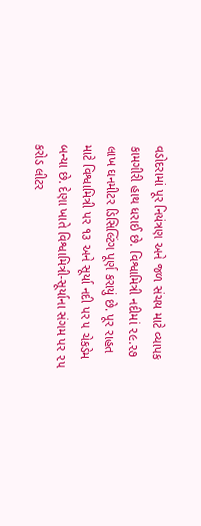વડોદરામાં પૂર નિયંત્રણ અને જળ સંચય માટે વ્યાપક કામગીરી હાથ ધરાઈ છે. વિશ્વામિત્રી નદીમાં ૨૯.૨૭ લાખ ઘનમીટર ડિસિલ્ટિંગ પૂર્ણ કરાયું છે. પૂર રાહત માટે વિશ્વામિત્રી પર ૧૩ અને સૂર્યા નદી પર ૫ ચેકડેમ બન્યા છે. દેણા ખાતે વિશ્વામિત્રી-સૂર્યાના સંગમ પર ૨૫ કરોડ લીટર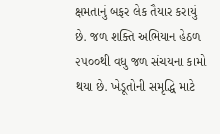ક્ષમતાનું બફર લેક તૈયાર કરાયું છે. જળ શક્તિ અભિયાન હેઠળ ૨૫૦૦થી વધુ જળ સંચયના કામો થયા છે. ખેડૂતોની સમૃદ્ધિ માટે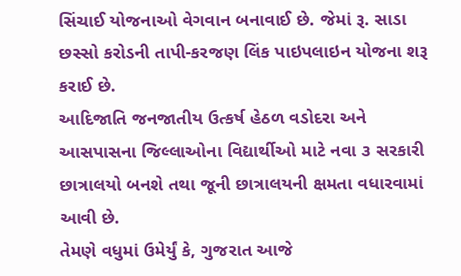સિંચાઈ યોજનાઓ વેગવાન બનાવાઈ છે. જેમાં રૂ. સાડા છસ્સો કરોડની તાપી-કરજણ લિંક પાઇપલાઇન યોજના શરૂ કરાઈ છે.
આદિજાતિ જનજાતીય ઉત્કર્ષ હેઠળ વડોદરા અને આસપાસના જિલ્લાઓના વિદ્યાર્થીઓ માટે નવા ૩ સરકારી છાત્રાલયો બનશે તથા જૂની છાત્રાલયની ક્ષમતા વધારવામાં આવી છે.
તેમણે વધુમાં ઉમેર્યું કે, ગુજરાત આજે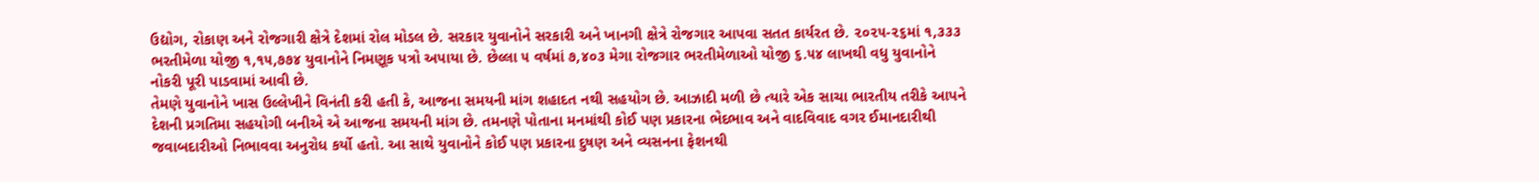ઉદ્યોગ, રોકાણ અને રોજગારી ક્ષેત્રે દેશમાં રોલ મોડલ છે. સરકાર યુવાનોને સરકારી અને ખાનગી ક્ષેત્રે રોજગાર આપવા સતત કાર્યરત છે. ૨૦૨૫-૨૬માં ૧,૩૩૩ ભરતીમેળા યોજી ૧,૧૫,૭૭૪ યુવાનોને નિમણૂક પત્રો અપાયા છે. છેલ્લા ૫ વર્ષમાં ૭,૪૦૩ મેગા રોજગાર ભરતીમેળાઓ યોજી ૬.૫૪ લાખથી વધુ યુવાનોને નોકરી પૂરી પાડવામાં આવી છે.
તેમણે યુવાનોને ખાસ ઉલ્લેખીને વિનંતી કરી હતી કે, આજના સમયની માંગ શહાદત નથી સહયોગ છે. આઝાદી મળી છે ત્યારે એક સાચા ભારતીય તરીકે આપને દેશની પ્રગતિમા સહયોગી બનીએ એ આજના સમયની માંગ છે. તમનણે પોતાના મનમાંથી કોઈ પણ પ્રકારના ભેદભાવ અને વાદવિવાદ વગર ઈમાનદારીથી જવાબદારીઓ નિભાવવા અનુરોધ કર્યો હતો. આ સાથે યુવાનોને કોઈ પણ પ્રકારના દુષણ અને વ્યસનના ફેશનથી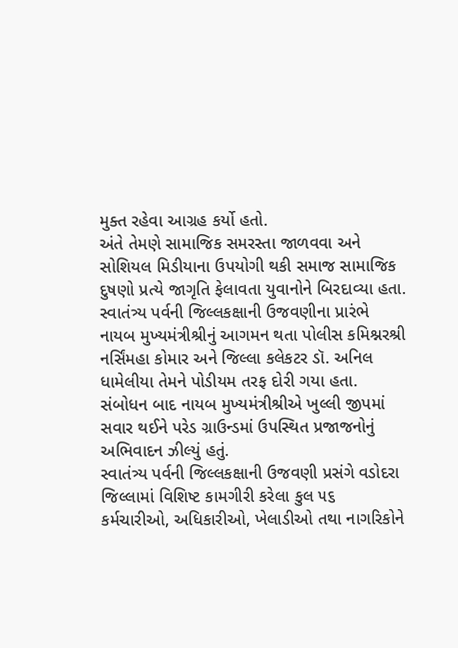મુક્ત રહેવા આગ્રહ કર્યો હતો.
અંતે તેમણે સામાજિક સમરસ્તા જાળવવા અને સોશિયલ મિડીયાના ઉપયોગી થકી સમાજ સામાજિક દુષણો પ્રત્યે જાગૃતિ ફેલાવતા યુવાનોને બિરદાવ્યા હતા.
સ્વાતંત્ર્ય પર્વની જિલ્લકક્ષાની ઉજવણીના પ્રારંભે નાયબ મુખ્યમંત્રીશ્રીનું આગમન થતા પોલીસ કમિશ્નરશ્રી નર્સિંમહા કોમાર અને જિલ્લા કલેકટર ડૉ. અનિલ ધામેલીયા તેમને પોડીયમ તરફ દોરી ગયા હતા. સંબોધન બાદ નાયબ મુખ્યમંત્રીશ્રીએ ખુલ્લી જીપમાં સવાર થઈને પરેડ ગ્રાઉન્ડમાં ઉપસ્થિત પ્રજાજનોનું અભિવાદન ઝીલ્યું હતું.
સ્વાતંત્ર્ય પર્વની જિલ્લકક્ષાની ઉજવણી પ્રસંગે વડોદરા જિલ્લામાં વિશિષ્ટ કામગીરી કરેલા કુલ ૫૬ કર્મચારીઓ, અધિકારીઓ, ખેલાડીઓ તથા નાગરિકોને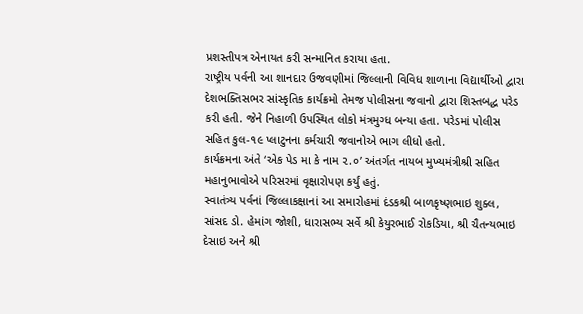પ્રશસ્તીપત્ર એનાયત કરી સન્માનિત કરાયા હતા.
રાષ્ટ્રીય પર્વની આ શાનદાર ઉજવણીમાં જિલ્લાની વિવિધ શાળાના વિદ્યાર્થીઓ દ્વારા દેશભક્તિસભર સાંસ્કૃતિક કાર્યક્રમો તેમજ પોલીસના જવાનો દ્વારા શિસ્તબદ્ધ પરેડ કરી હતી. જેને નિહાળી ઉપસ્થિત લોકો મંત્રમુગ્ધ બન્યા હતા. પરેડમાં પોલીસ સહિત કુલ-૧૯ પ્લાટુનના કર્મચારી જવાનોએ ભાગ લીધો હતો.
કાર્યક્રમના અંતે ‘એક પેડ મા કે નામ ૨.૦’ અંતર્ગત નાયબ મુખ્યમંત્રીશ્રી સહિત મહાનુભાવોએ પરિસરમાં વૃક્ષારોપણ કર્યું હતું.
સ્વાતંત્ર્ય પર્વનાં જિલ્લાકક્ષાનાં આ સમારોહમાં દંડકશ્રી બાળકૃષ્ણભાઇ શુક્લ, સાંસદ ડો. હેમાંગ જોશી, ધારાસભ્ય સર્વે શ્રી કેયુરભાઈ રોકડિયા, શ્રી ચૈતન્યભાઇ દેસાઇ અને શ્રી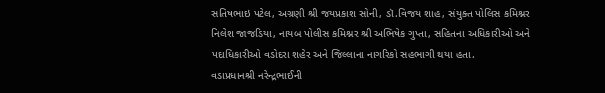સતિષભાઇ પટેલ, અગ્રણી શ્રી જયપ્રકાશ સોની, ડૉ.વિજય શાહ, સંયુક્ત પોલિસ કમિશ્નર નિલેશ જાજડિયા, નાયબ પોલીસ કમિશ્નર શ્રી અભિષેક ગુપ્તા, સહિતના અધિકારીઓ અને પદાધિકારીઓ વડોદરા શહેર અને જિલ્લાના નાગરિકો સહભાગી થયા હતા.
વડાપ્રધાનશ્રી નરેન્દ્રભાઈની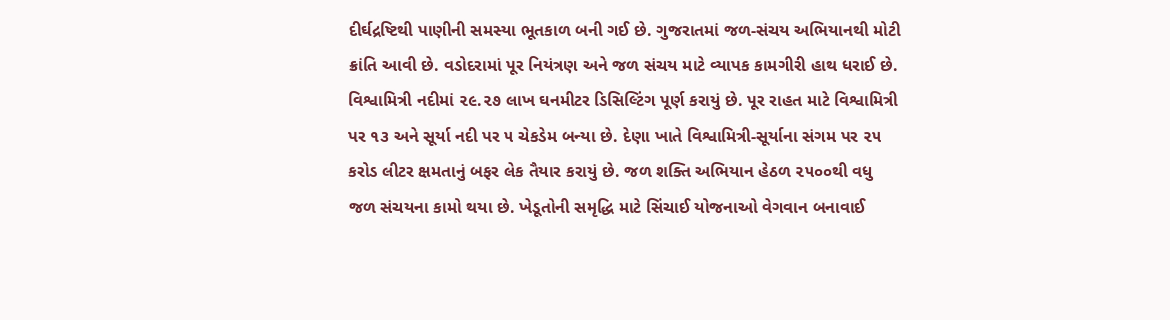દીર્ઘદ્રષ્ટિથી પાણીની સમસ્યા ભૂતકાળ બની ગઈ છે. ગુજરાતમાં જળ-સંચય અભિયાનથી મોટી ક્રાંતિ આવી છે. વડોદરામાં પૂર નિયંત્રણ અને જળ સંચય માટે વ્યાપક કામગીરી હાથ ધરાઈ છે. વિશ્વામિત્રી નદીમાં ૨૯.૨૭ લાખ ઘનમીટર ડિસિલ્ટિંગ પૂર્ણ કરાયું છે. પૂર રાહત માટે વિશ્વામિત્રી પર ૧૩ અને સૂર્યા નદી પર ૫ ચેકડેમ બન્યા છે. દેણા ખાતે વિશ્વામિત્રી-સૂર્યાના સંગમ પર ૨૫ કરોડ લીટર ક્ષમતાનું બફર લેક તૈયાર કરાયું છે. જળ શક્તિ અભિયાન હેઠળ ૨૫૦૦થી વધુ જળ સંચયના કામો થયા છે. ખેડૂતોની સમૃદ્ધિ માટે સિંચાઈ યોજનાઓ વેગવાન બનાવાઈ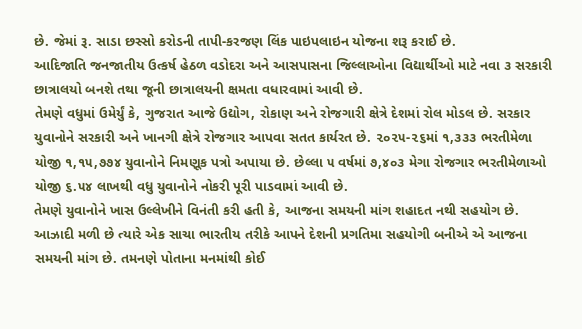છે. જેમાં રૂ. સાડા છસ્સો કરોડની તાપી-કરજણ લિંક પાઇપલાઇન યોજના શરૂ કરાઈ છે.
આદિજાતિ જનજાતીય ઉત્કર્ષ હેઠળ વડોદરા અને આસપાસના જિલ્લાઓના વિદ્યાર્થીઓ માટે નવા ૩ સરકારી છાત્રાલયો બનશે તથા જૂની છાત્રાલયની ક્ષમતા વધારવામાં આવી છે.
તેમણે વધુમાં ઉમેર્યું કે, ગુજરાત આજે ઉદ્યોગ, રોકાણ અને રોજગારી ક્ષેત્રે દેશમાં રોલ મોડલ છે. સરકાર યુવાનોને સરકારી અને ખાનગી ક્ષેત્રે રોજગાર આપવા સતત કાર્યરત છે. ૨૦૨૫-૨૬માં ૧,૩૩૩ ભરતીમેળા યોજી ૧,૧૫,૭૭૪ યુવાનોને નિમણૂક પત્રો અપાયા છે. છેલ્લા ૫ વર્ષમાં ૭,૪૦૩ મેગા રોજગાર ભરતીમેળાઓ યોજી ૬.૫૪ લાખથી વધુ યુવાનોને નોકરી પૂરી પાડવામાં આવી છે.
તેમણે યુવાનોને ખાસ ઉલ્લેખીને વિનંતી કરી હતી કે, આજના સમયની માંગ શહાદત નથી સહયોગ છે. આઝાદી મળી છે ત્યારે એક સાચા ભારતીય તરીકે આપને દેશની પ્રગતિમા સહયોગી બનીએ એ આજના સમયની માંગ છે. તમનણે પોતાના મનમાંથી કોઈ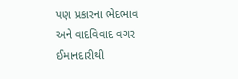પણ પ્રકારના ભેદભાવ અને વાદવિવાદ વગર ઈમાનદારીથી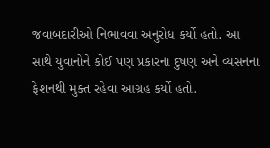જવાબદારીઓ નિભાવવા અનુરોધ કર્યો હતો. આ સાથે યુવાનોને કોઈ પણ પ્રકારના દુષણ અને વ્યસનના ફેશનથી મુક્ત રહેવા આગ્રહ કર્યો હતો.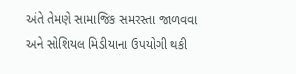અંતે તેમણે સામાજિક સમરસ્તા જાળવવા અને સોશિયલ મિડીયાના ઉપયોગી થકી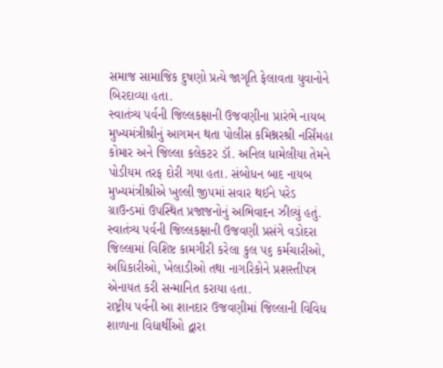સમાજ સામાજિક દુષણો પ્રત્યે જાગૃતિ ફેલાવતા યુવાનોને બિરદાવ્યા હતા.
સ્વાતંત્ર્ય પર્વની જિલ્લકક્ષાની ઉજવણીના પ્રારંભે નાયબ મુખ્યમંત્રીશ્રીનું આગમન થતા પોલીસ કમિશ્નરશ્રી નર્સિંમહા કોમાર અને જિલ્લા કલેકટર ડૉ. અનિલ ધામેલીયા તેમને પોડીયમ તરફ દોરી ગયા હતા. સંબોધન બાદ નાયબ મુખ્યમંત્રીશ્રીએ ખુલ્લી જીપમાં સવાર થઈને પરેડ ગ્રાઉન્ડમાં ઉપસ્થિત પ્રજાજનોનું અભિવાદન ઝીલ્યું હતું.
સ્વાતંત્ર્ય પર્વની જિલ્લકક્ષાની ઉજવણી પ્રસંગે વડોદરા જિલ્લામાં વિશિષ્ટ કામગીરી કરેલા કુલ ૫૬ કર્મચારીઓ, અધિકારીઓ, ખેલાડીઓ તથા નાગરિકોને પ્રશસ્તીપત્ર એનાયત કરી સન્માનિત કરાયા હતા.
રાષ્ટ્રીય પર્વની આ શાનદાર ઉજવણીમાં જિલ્લાની વિવિધ શાળાના વિદ્યાર્થીઓ દ્વારા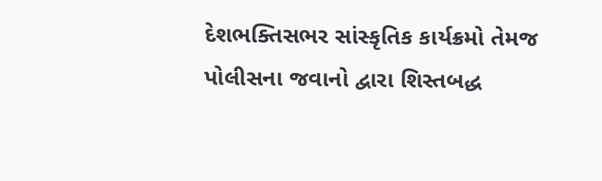દેશભક્તિસભર સાંસ્કૃતિક કાર્યક્રમો તેમજ પોલીસના જવાનો દ્વારા શિસ્તબદ્ધ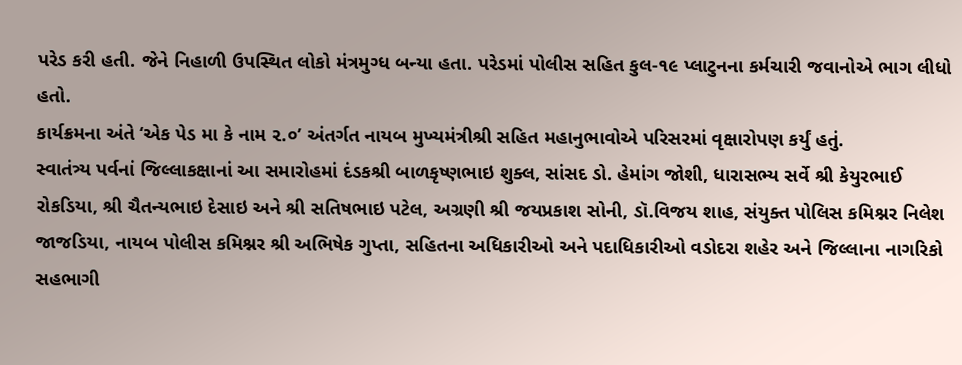પરેડ કરી હતી. જેને નિહાળી ઉપસ્થિત લોકો મંત્રમુગ્ધ બન્યા હતા. પરેડમાં પોલીસ સહિત કુલ-૧૯ પ્લાટુનના કર્મચારી જવાનોએ ભાગ લીધો હતો.
કાર્યક્રમના અંતે ‘એક પેડ મા કે નામ ૨.૦’ અંતર્ગત નાયબ મુખ્યમંત્રીશ્રી સહિત મહાનુભાવોએ પરિસરમાં વૃક્ષારોપણ કર્યું હતું.
સ્વાતંત્ર્ય પર્વનાં જિલ્લાકક્ષાનાં આ સમારોહમાં દંડકશ્રી બાળકૃષ્ણભાઇ શુક્લ, સાંસદ ડો. હેમાંગ જોશી, ધારાસભ્ય સર્વે શ્રી કેયુરભાઈ રોકડિયા, શ્રી ચૈતન્યભાઇ દેસાઇ અને શ્રી સતિષભાઇ પટેલ, અગ્રણી શ્રી જયપ્રકાશ સોની, ડૉ.વિજય શાહ, સંયુક્ત પોલિસ કમિશ્નર નિલેશ જાજડિયા, નાયબ પોલીસ કમિશ્નર શ્રી અભિષેક ગુપ્તા, સહિતના અધિકારીઓ અને પદાધિકારીઓ વડોદરા શહેર અને જિલ્લાના નાગરિકો સહભાગી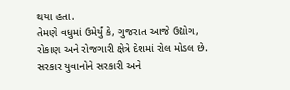થયા હતા.
તેમણે વધુમાં ઉમેર્યું કે, ગુજરાત આજે ઉદ્યોગ, રોકાણ અને રોજગારી ક્ષેત્રે દેશમાં રોલ મોડલ છે. સરકાર યુવાનોને સરકારી અને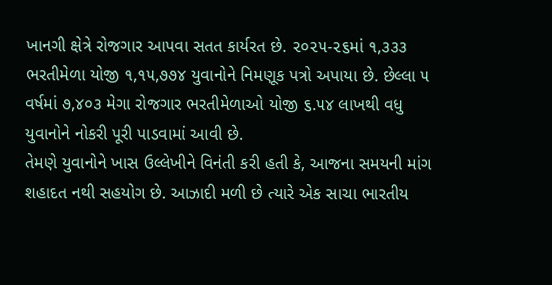ખાનગી ક્ષેત્રે રોજગાર આપવા સતત કાર્યરત છે. ૨૦૨૫-૨૬માં ૧,૩૩૩ ભરતીમેળા યોજી ૧,૧૫,૭૭૪ યુવાનોને નિમણૂક પત્રો અપાયા છે. છેલ્લા ૫ વર્ષમાં ૭,૪૦૩ મેગા રોજગાર ભરતીમેળાઓ યોજી ૬.૫૪ લાખથી વધુ યુવાનોને નોકરી પૂરી પાડવામાં આવી છે.
તેમણે યુવાનોને ખાસ ઉલ્લેખીને વિનંતી કરી હતી કે, આજના સમયની માંગ શહાદત નથી સહયોગ છે. આઝાદી મળી છે ત્યારે એક સાચા ભારતીય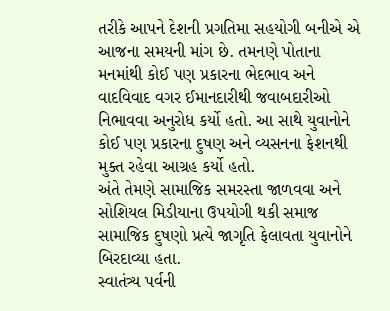તરીકે આપને દેશની પ્રગતિમા સહયોગી બનીએ એ આજના સમયની માંગ છે. તમનણે પોતાના મનમાંથી કોઈ પણ પ્રકારના ભેદભાવ અને વાદવિવાદ વગર ઈમાનદારીથી જવાબદારીઓ નિભાવવા અનુરોધ કર્યો હતો. આ સાથે યુવાનોને કોઈ પણ પ્રકારના દુષણ અને વ્યસનના ફેશનથી મુક્ત રહેવા આગ્રહ કર્યો હતો.
અંતે તેમણે સામાજિક સમરસ્તા જાળવવા અને સોશિયલ મિડીયાના ઉપયોગી થકી સમાજ સામાજિક દુષણો પ્રત્યે જાગૃતિ ફેલાવતા યુવાનોને બિરદાવ્યા હતા.
સ્વાતંત્ર્ય પર્વની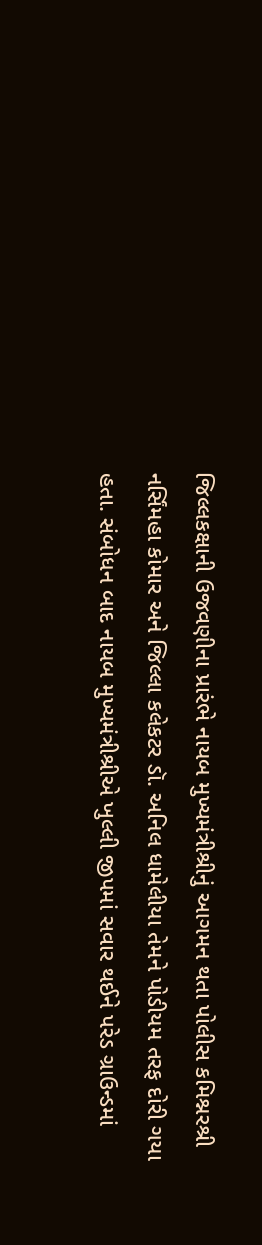જિલ્લકક્ષાની ઉજવણીના પ્રારંભે નાયબ મુખ્યમંત્રીશ્રીનું આગમન થતા પોલીસ કમિશ્નરશ્રી નર્સિંમહા કોમાર અને જિલ્લા કલેકટર ડૉ. અનિલ ધામેલીયા તેમને પોડીયમ તરફ દોરી ગયા હતા. સંબોધન બાદ નાયબ મુખ્યમંત્રીશ્રીએ ખુલ્લી જીપમાં સવાર થઈને પરેડ ગ્રાઉન્ડમાં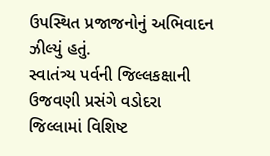ઉપસ્થિત પ્રજાજનોનું અભિવાદન ઝીલ્યું હતું.
સ્વાતંત્ર્ય પર્વની જિલ્લકક્ષાની ઉજવણી પ્રસંગે વડોદરા જિલ્લામાં વિશિષ્ટ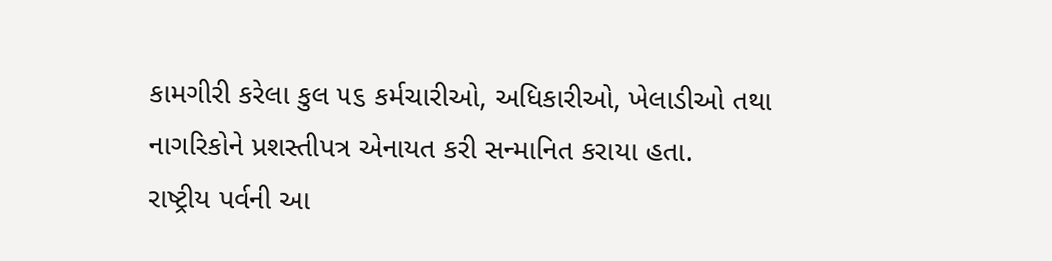કામગીરી કરેલા કુલ ૫૬ કર્મચારીઓ, અધિકારીઓ, ખેલાડીઓ તથા નાગરિકોને પ્રશસ્તીપત્ર એનાયત કરી સન્માનિત કરાયા હતા.
રાષ્ટ્રીય પર્વની આ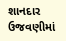શાનદાર ઉજવણીમાં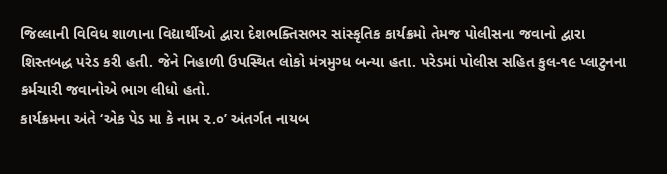જિલ્લાની વિવિધ શાળાના વિદ્યાર્થીઓ દ્વારા દેશભક્તિસભર સાંસ્કૃતિક કાર્યક્રમો તેમજ પોલીસના જવાનો દ્વારા શિસ્તબદ્ધ પરેડ કરી હતી. જેને નિહાળી ઉપસ્થિત લોકો મંત્રમુગ્ધ બન્યા હતા. પરેડમાં પોલીસ સહિત કુલ-૧૯ પ્લાટુનના કર્મચારી જવાનોએ ભાગ લીધો હતો.
કાર્યક્રમના અંતે ‘એક પેડ મા કે નામ ૨.૦’ અંતર્ગત નાયબ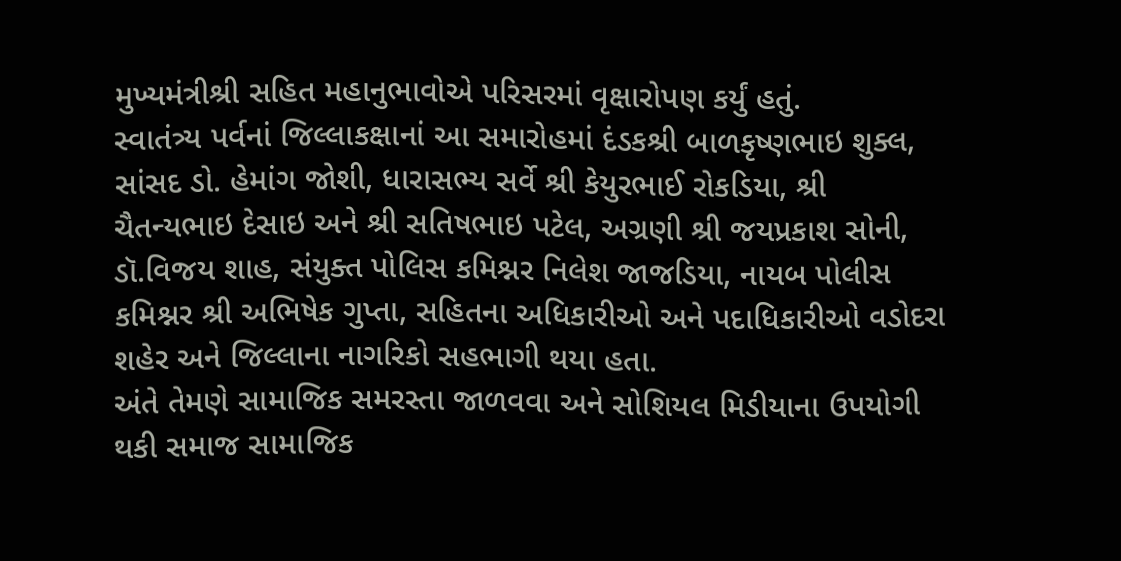મુખ્યમંત્રીશ્રી સહિત મહાનુભાવોએ પરિસરમાં વૃક્ષારોપણ કર્યું હતું.
સ્વાતંત્ર્ય પર્વનાં જિલ્લાકક્ષાનાં આ સમારોહમાં દંડકશ્રી બાળકૃષ્ણભાઇ શુક્લ, સાંસદ ડો. હેમાંગ જોશી, ધારાસભ્ય સર્વે શ્રી કેયુરભાઈ રોકડિયા, શ્રી ચૈતન્યભાઇ દેસાઇ અને શ્રી સતિષભાઇ પટેલ, અગ્રણી શ્રી જયપ્રકાશ સોની, ડૉ.વિજય શાહ, સંયુક્ત પોલિસ કમિશ્નર નિલેશ જાજડિયા, નાયબ પોલીસ કમિશ્નર શ્રી અભિષેક ગુપ્તા, સહિતના અધિકારીઓ અને પદાધિકારીઓ વડોદરા શહેર અને જિલ્લાના નાગરિકો સહભાગી થયા હતા.
અંતે તેમણે સામાજિક સમરસ્તા જાળવવા અને સોશિયલ મિડીયાના ઉપયોગી થકી સમાજ સામાજિક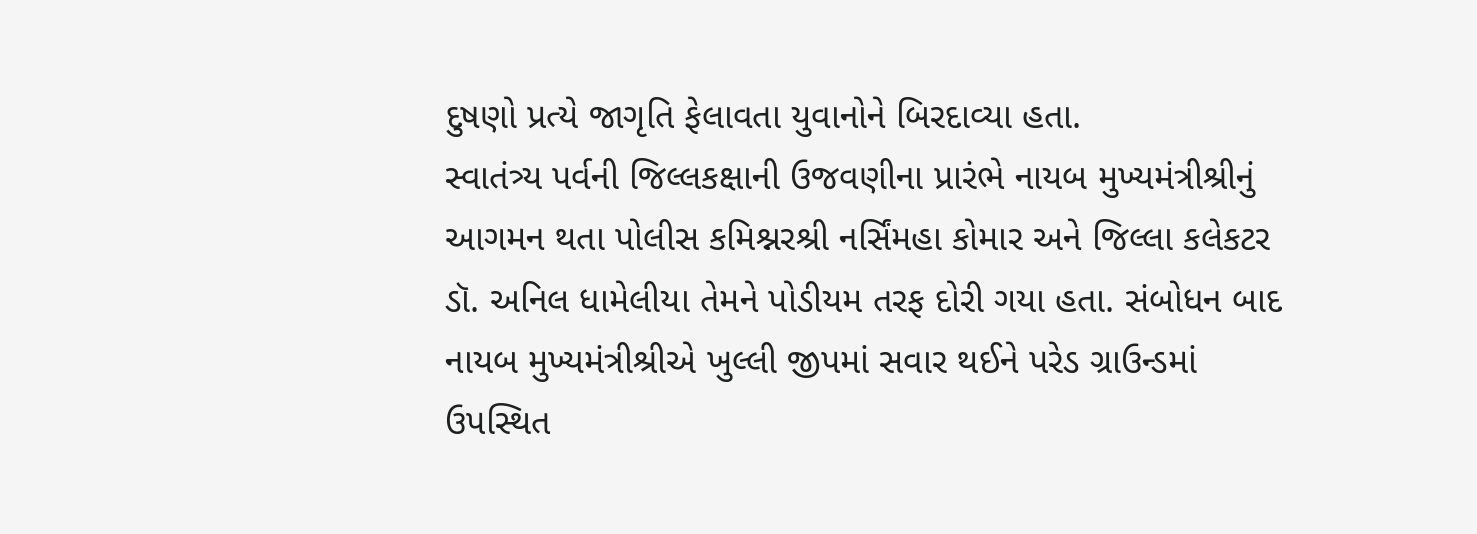દુષણો પ્રત્યે જાગૃતિ ફેલાવતા યુવાનોને બિરદાવ્યા હતા.
સ્વાતંત્ર્ય પર્વની જિલ્લકક્ષાની ઉજવણીના પ્રારંભે નાયબ મુખ્યમંત્રીશ્રીનું આગમન થતા પોલીસ કમિશ્નરશ્રી નર્સિંમહા કોમાર અને જિલ્લા કલેકટર ડૉ. અનિલ ધામેલીયા તેમને પોડીયમ તરફ દોરી ગયા હતા. સંબોધન બાદ નાયબ મુખ્યમંત્રીશ્રીએ ખુલ્લી જીપમાં સવાર થઈને પરેડ ગ્રાઉન્ડમાં ઉપસ્થિત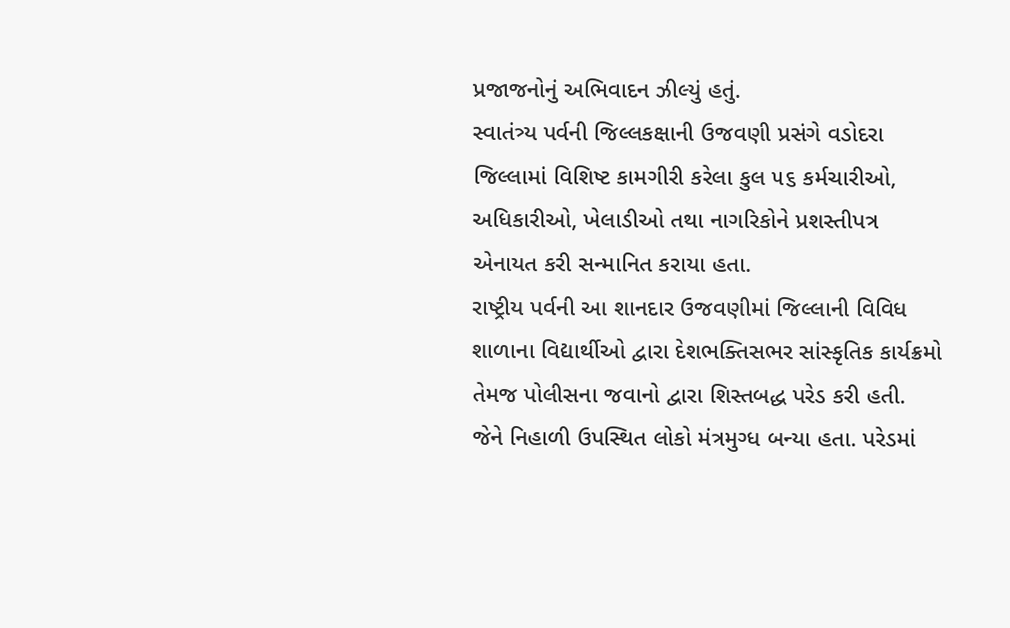પ્રજાજનોનું અભિવાદન ઝીલ્યું હતું.
સ્વાતંત્ર્ય પર્વની જિલ્લકક્ષાની ઉજવણી પ્રસંગે વડોદરા જિલ્લામાં વિશિષ્ટ કામગીરી કરેલા કુલ ૫૬ કર્મચારીઓ, અધિકારીઓ, ખેલાડીઓ તથા નાગરિકોને પ્રશસ્તીપત્ર એનાયત કરી સન્માનિત કરાયા હતા.
રાષ્ટ્રીય પર્વની આ શાનદાર ઉજવણીમાં જિલ્લાની વિવિધ શાળાના વિદ્યાર્થીઓ દ્વારા દેશભક્તિસભર સાંસ્કૃતિક કાર્યક્રમો તેમજ પોલીસના જવાનો દ્વારા શિસ્તબદ્ધ પરેડ કરી હતી. જેને નિહાળી ઉપસ્થિત લોકો મંત્રમુગ્ધ બન્યા હતા. પરેડમાં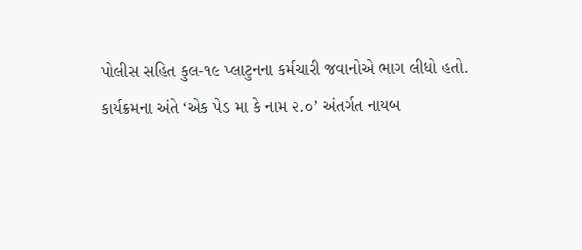પોલીસ સહિત કુલ-૧૯ પ્લાટુનના કર્મચારી જવાનોએ ભાગ લીધો હતો.
કાર્યક્રમના અંતે ‘એક પેડ મા કે નામ ૨.૦’ અંતર્ગત નાયબ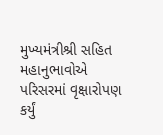મુખ્યમંત્રીશ્રી સહિત મહાનુભાવોએ પરિસરમાં વૃક્ષારોપણ કર્યું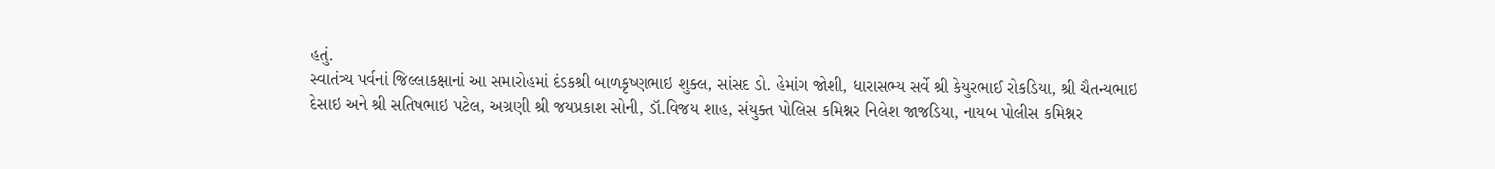હતું.
સ્વાતંત્ર્ય પર્વનાં જિલ્લાકક્ષાનાં આ સમારોહમાં દંડકશ્રી બાળકૃષ્ણભાઇ શુક્લ, સાંસદ ડો. હેમાંગ જોશી, ધારાસભ્ય સર્વે શ્રી કેયુરભાઈ રોકડિયા, શ્રી ચૈતન્યભાઇ દેસાઇ અને શ્રી સતિષભાઇ પટેલ, અગ્રણી શ્રી જયપ્રકાશ સોની, ડૉ.વિજય શાહ, સંયુક્ત પોલિસ કમિશ્નર નિલેશ જાજડિયા, નાયબ પોલીસ કમિશ્નર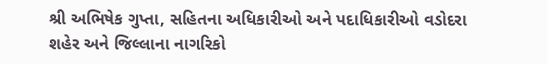શ્રી અભિષેક ગુપ્તા, સહિતના અધિકારીઓ અને પદાધિકારીઓ વડોદરા શહેર અને જિલ્લાના નાગરિકો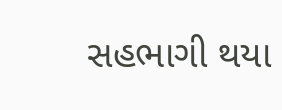સહભાગી થયા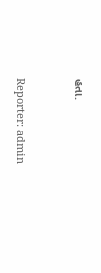હતા.


Reporter: admin